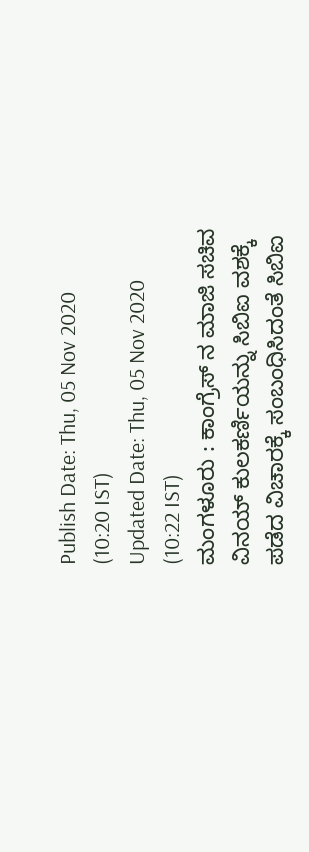Publish Date: Thu, 05 Nov 2020 (10:20 IST)
Updated Date: Thu, 05 Nov 2020 (10:22 IST)
ಮಂಗಳೂರು : ಕಾಂಗ್ರೆಸ್ ನ ಮಾಜಿ ಸಚಿವ ವಿನಯ್ ಕುಲಕರ್ಣಿಯನ್ನು ಸಿಬಿಐ ವಶಕ್ಕೆ ಪಡೆದ ವಿಚಾರಕ್ಕೆ ಸಂಬಂಧಿಸಿದಂತೆ ಸಿಬಿಐ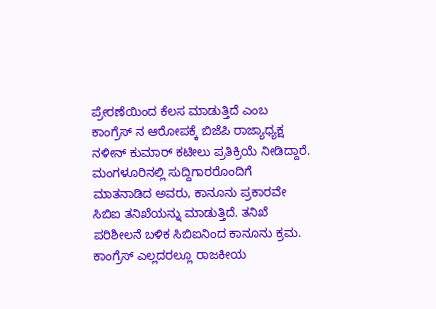ಪ್ರೇರಣೆಯಿಂದ ಕೆಲಸ ಮಾಡುತ್ತಿದೆ ಎಂಬ ಕಾಂಗ್ರೆಸ್ ನ ಆರೋಪಕ್ಕೆ ಬಿಜೆಪಿ ರಾಜ್ಯಾಧ್ಯಕ್ಷ ನಳೀನ್ ಕುಮಾರ್ ಕಟೀಲು ಪ್ರತಿಕ್ರಿಯೆ ನೀಡಿದ್ದಾರೆ.
ಮಂಗಳೂರಿನಲ್ಲಿ ಸುದ್ದಿಗಾರರೊಂದಿಗೆ ಮಾತನಾಡಿದ ಅವರು, ಕಾನೂನು ಪ್ರಕಾರವೇ ಸಿಬಿಐ ತನಿಖೆಯನ್ನು ಮಾಡುತ್ತಿದೆ. ತನಿಖೆ ಪರಿಶೀಲನೆ ಬಳಿಕ ಸಿಬಿಐನಿಂದ ಕಾನೂನು ಕ್ರಮ. ಕಾಂಗ್ರೆಸ್ ಎಲ್ಲದರಲ್ಲೂ ರಾಜಕೀಯ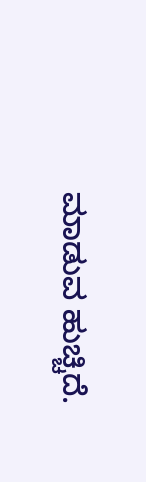ಮಾಡುವ ಹುಚ್ಚಿದೆ.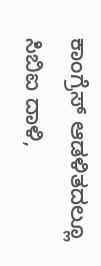ಕಾಂಗ್ರೆಸ್ ಆಡಳಿತದಲ್ಲೂ ಸಿಬಿಐ ದಾಳಿ,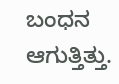ಬಂಧನ ಆಗುತ್ತಿತ್ತು.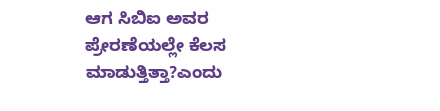ಆಗ ಸಿಬಿಐ ಅವರ ಪ್ರೇರಣೆಯಲ್ಲೇ ಕೆಲಸ ಮಾಡುತ್ತಿತ್ತಾ?ಎಂದು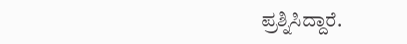ಪ್ರಶ್ನಿಸಿದ್ದಾರೆ.